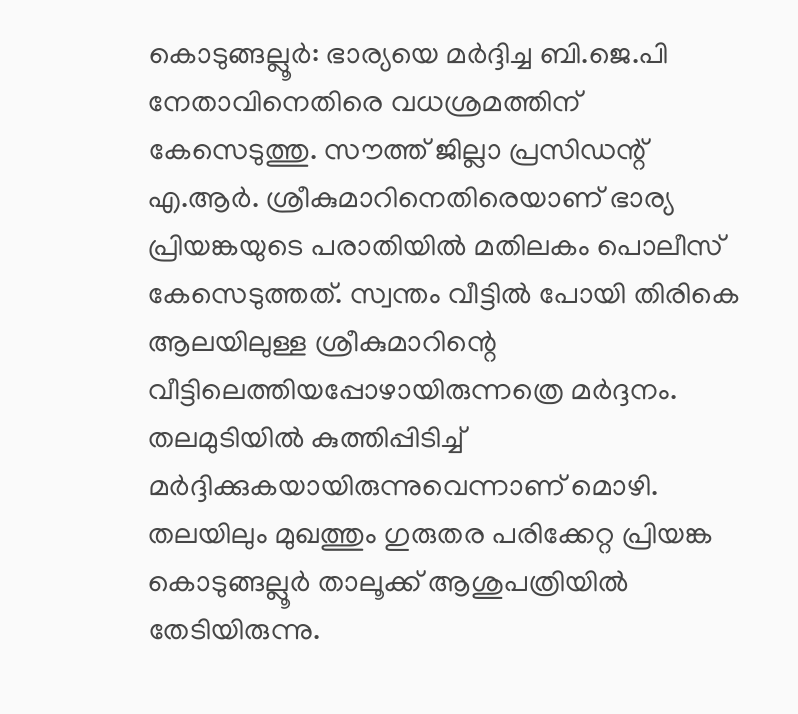കൊടുങ്ങല്ലൂർ: ഭാര്യയെ മർദ്ദിച്ച ബി.ജെ.പി നേതാവിനെതിരെ വധശ്രമത്തിന് കേസെടുത്തു. സൗത്ത് ജില്ലാ പ്രസിഡന്റ് എ.ആർ. ശ്രീകുമാറിനെതിരെയാണ് ഭാര്യ പ്രിയങ്കയുടെ പരാതിയിൽ മതിലകം പൊലീസ് കേസെടുത്തത്. സ്വന്തം വീട്ടിൽ പോയി തിരികെ ആലയിലുള്ള ശ്രീകുമാറിന്റെ വീട്ടിലെത്തിയപ്പോഴായിരുന്നത്രെ മർദ്ദനം. തലമുടിയിൽ കുത്തിപ്പിടിച്ച് മർദ്ദിക്കുകയായിരുന്നുവെന്നാണ് മൊഴി. തലയിലും മുഖത്തും ഗുരുതര പരിക്കേറ്റ പ്രിയങ്ക കൊടുങ്ങല്ലൂർ താലൂക്ക് ആശുപത്രിയിൽ തേടിയിരുന്നു.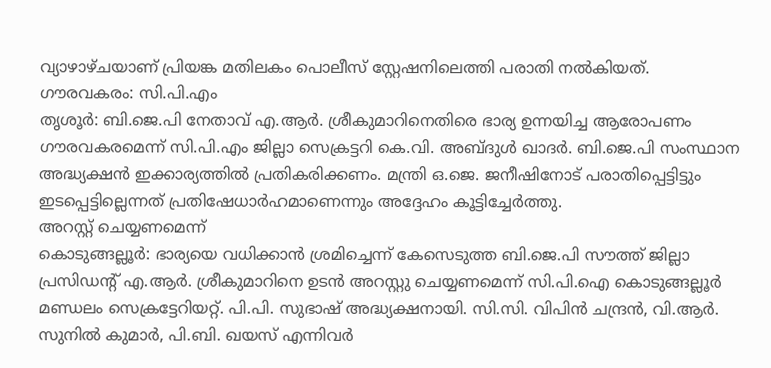വ്യാഴാഴ്ചയാണ് പ്രിയങ്ക മതിലകം പൊലീസ് സ്റ്റേഷനിലെത്തി പരാതി നൽകിയത്.
ഗൗരവകരം: സി.പി.എം
തൃശൂർ: ബി.ജെ.പി നേതാവ് എ.ആർ. ശ്രീകുമാറിനെതിരെ ഭാര്യ ഉന്നയിച്ച ആരോപണം ഗൗരവകരമെന്ന് സി.പി.എം ജില്ലാ സെക്രട്ടറി കെ.വി. അബ്ദുൾ ഖാദർ. ബി.ജെ.പി സംസ്ഥാന അദ്ധ്യക്ഷൻ ഇക്കാര്യത്തിൽ പ്രതികരിക്കണം. മന്ത്രി ഒ.ജെ. ജനീഷിനോട് പരാതിപ്പെട്ടിട്ടും ഇടപ്പെട്ടില്ലെന്നത് പ്രതിഷേധാർഹമാണെന്നും അദ്ദേഹം കൂട്ടിച്ചേർത്തു.
അറസ്റ്റ് ചെയ്യണമെന്ന്
കൊടുങ്ങല്ലൂർ: ഭാര്യയെ വധിക്കാൻ ശ്രമിച്ചെന്ന് കേസെടുത്ത ബി.ജെ.പി സൗത്ത് ജില്ലാ പ്രസിഡന്റ് എ.ആർ. ശ്രീകുമാറിനെ ഉടൻ അറസ്റ്റു ചെയ്യണമെന്ന് സി.പി.ഐ കൊടുങ്ങല്ലൂർ മണ്ഡലം സെക്രട്ടേറിയറ്റ്. പി.പി. സുഭാഷ് അദ്ധ്യക്ഷനായി. സി.സി. വിപിൻ ചന്ദ്രൻ, വി.ആർ. സുനിൽ കുമാർ, പി.ബി. ഖയസ് എന്നിവർ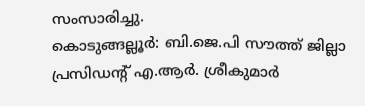സംസാരിച്ചു.
കൊടുങ്ങല്ലൂർ: ബി.ജെ.പി സൗത്ത് ജില്ലാ പ്രസിഡന്റ് എ.ആർ. ശ്രീകുമാർ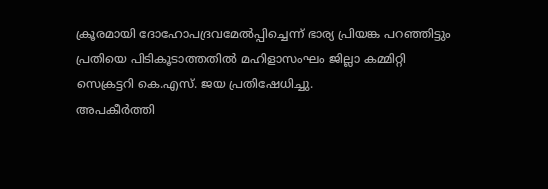ക്രൂരമായി ദോഹോപദ്രവമേൽപ്പിച്ചെന്ന് ഭാര്യ പ്രിയങ്ക പറഞ്ഞിട്ടും പ്രതിയെ പിടികൂടാത്തതിൽ മഹിളാസംഘം ജില്ലാ കമ്മിറ്റി സെക്രട്ടറി കെ.എസ്. ജയ പ്രതിഷേധിച്ചു.
അപകീർത്തി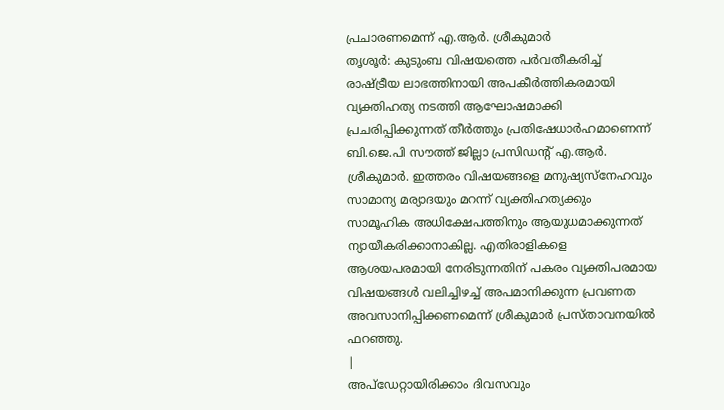പ്രചാരണമെന്ന് എ.ആർ. ശ്രീകുമാർ
തൃശൂർ: കുടുംബ വിഷയത്തെ പർവതീകരിച്ച് രാഷ്ട്രീയ ലാഭത്തിനായി അപകീർത്തികരമായി വ്യക്തിഹത്യ നടത്തി ആഘോഷമാക്കി പ്രചരിപ്പിക്കുന്നത് തീർത്തും പ്രതിഷേധാർഹമാണെന്ന് ബി.ജെ.പി സൗത്ത് ജില്ലാ പ്രസിഡന്റ് എ.ആർ. ശ്രീകുമാർ. ഇത്തരം വിഷയങ്ങളെ മനുഷ്യസ്നേഹവും സാമാന്യ മര്യാദയും മറന്ന് വ്യക്തിഹത്യക്കും സാമൂഹിക അധിക്ഷേപത്തിനും ആയുധമാക്കുന്നത് ന്യായീകരിക്കാനാകില്ല. എതിരാളികളെ ആശയപരമായി നേരിടുന്നതിന് പകരം വ്യക്തിപരമായ വിഷയങ്ങൾ വലിച്ചിഴച്ച് അപമാനിക്കുന്ന പ്രവണത അവസാനിപ്പിക്കണമെന്ന് ശ്രീകുമാർ പ്രസ്താവനയിൽ ഫറഞ്ഞു.
|
അപ്ഡേറ്റായിരിക്കാം ദിവസവും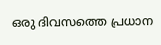ഒരു ദിവസത്തെ പ്രധാന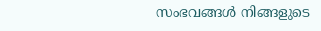സംഭവങ്ങൾ നിങ്ങളുടെ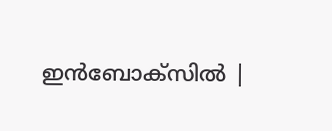ഇൻബോക്സിൽ |